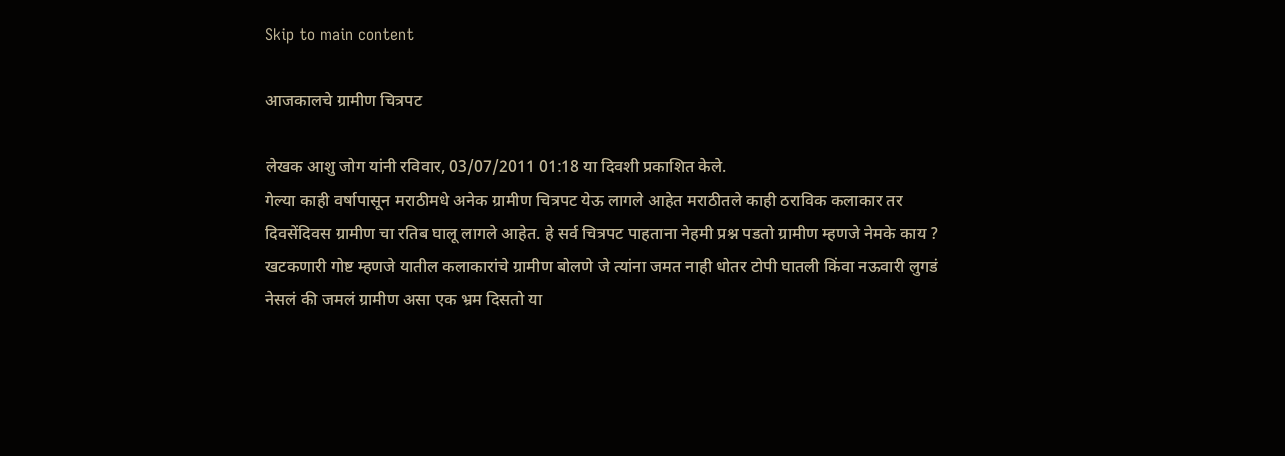Skip to main content

आजकालचे ग्रामीण चित्रपट

लेखक आशु जोग यांनी रविवार, 03/07/2011 01:18 या दिवशी प्रकाशित केले.
गेल्या काही वर्षापासून मराठीमधे अनेक ग्रामीण चित्रपट येऊ लागले आहेत मराठीतले काही ठराविक कलाकार तर दिवसेंदिवस ग्रामीण चा रतिब घालू लागले आहेत. हे सर्व चित्रपट पाहताना नेहमी प्रश्न पडतो ग्रामीण म्हणजे नेमके काय ? खटकणारी गोष्ट म्हणजे यातील कलाकारांचे ग्रामीण बोलणे जे त्यांना जमत नाही धोतर टोपी घातली किंवा नऊवारी लुगडं नेसलं की जमलं ग्रामीण असा एक भ्रम दिसतो या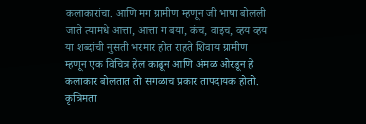कलाकारांचा. आणि मग ग्रामीण म्हणून जी भाषा बोलली जाते त्यामधे आत्ता, आत्ता ग बया, कंच, वाइच, व्हय व्हय या शब्दांची नुसती भरमार होत राहते शिवाय ग्रामीण म्हणून एक विचित्र हेल काढून आणि अंमळ ओरडून हे कलाकार बोलतात तो सगळाच प्रकार तापदायक होतो. कृत्रिमता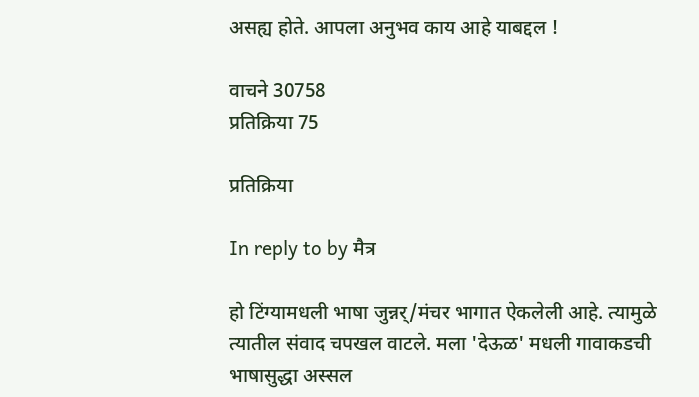असह्य होते. आपला अनुभव काय आहे याबद्दल !

वाचने 30758
प्रतिक्रिया 75

प्रतिक्रिया

In reply to by मैत्र

हो टिंग्यामधली भाषा जुन्नर्/मंचर भागात ऐकलेली आहे. त्यामुळे त्यातील संवाद चपखल वाटले. मला 'देऊळ' मधली गावाकडची भाषासुद्धा अस्सल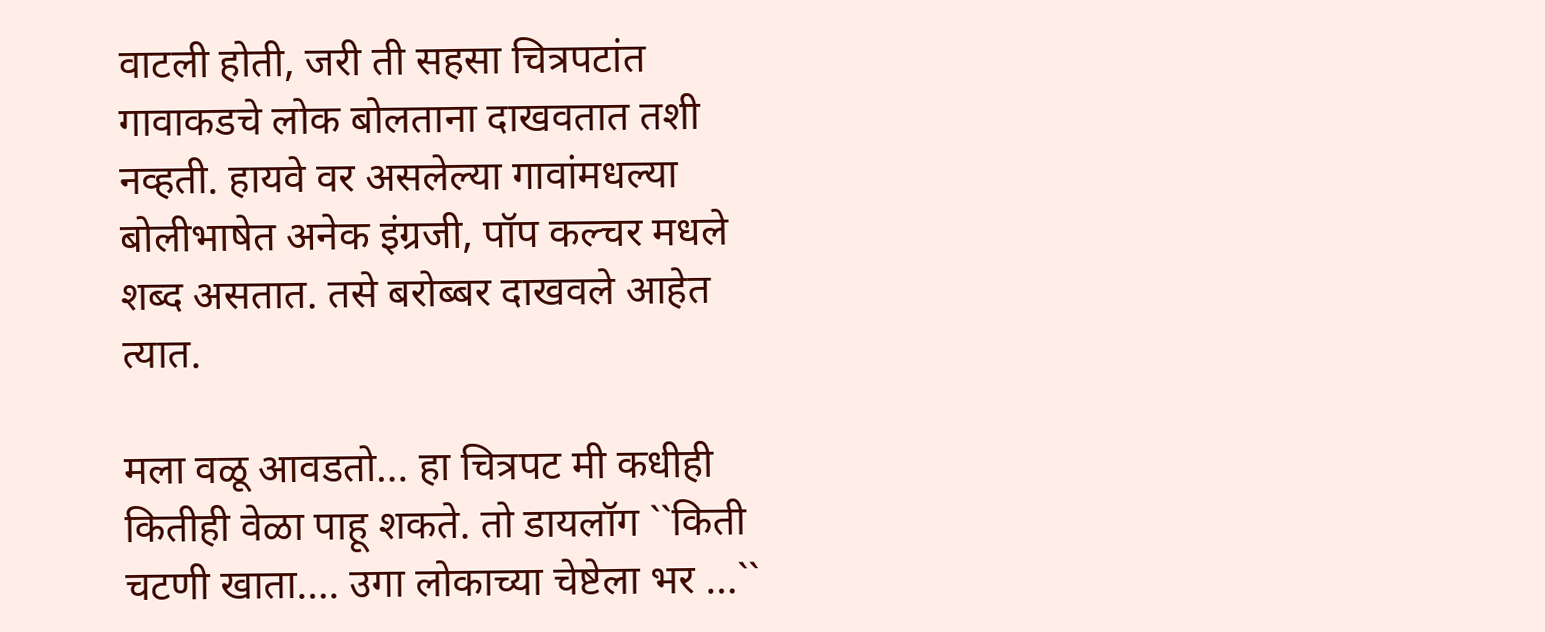वाटली होती, जरी ती सहसा चित्रपटांत गावाकडचे लोक बोलताना दाखवतात तशी नव्हती. हायवे वर असलेल्या गावांमधल्या बोलीभाषेत अनेक इंग्रजी, पॉप कल्चर मधले शब्द असतात. तसे बरोब्बर दाखवले आहेत त्यात.

मला वळू आवडतो… हा चित्रपट मी कधीही कितीही वेळा पाहू शकते. तो डायलॉग ``किती चटणी खाता…. उगा लोकाच्या चेष्टेला भर …``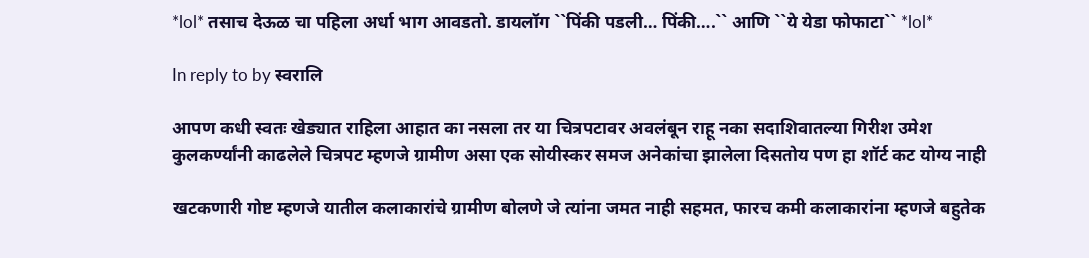*lol* तसाच देऊळ चा पहिला अर्धा भाग आवडतो. डायलॉग ``पिंकी पडली… पिंकी….`` आणि ``ये येडा फोफाटा`` *lol*

In reply to by स्वरालि

आपण कधी स्वतः खेड्यात राहिला आहात का नसला तर या चित्रपटावर अवलंबून राहू नका सदाशिवातल्या गिरीश उमेश कुलकर्ण्यांनी काढलेले चित्रपट म्हणजे ग्रामीण असा एक सोयीस्कर समज अनेकांचा झालेला दिसतोय पण हा शॉर्ट कट योग्य नाही

खटकणारी गोष्ट म्हणजे यातील कलाकारांचे ग्रामीण बोलणे जे त्यांना जमत नाही सहमत, फारच कमी कलाकारांना म्हणजे बहुतेक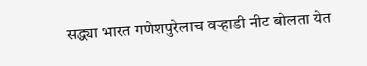सद्ध्या भारत गणेशपुरेलाच वऱ्हाडी नीट बोलता येत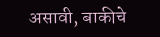असावी, बाकीचे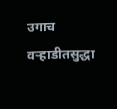उगाच वऱ्हाडीतसुद्धा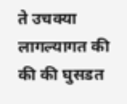ते उचक्या लागल्यागत की की की घुसडत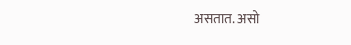असतात. असो